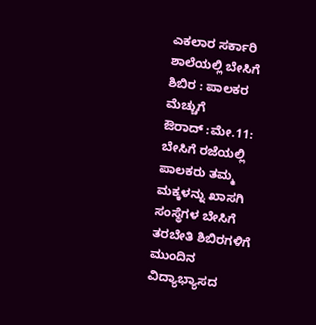ಎಕಲಾರ ಸರ್ಕಾರಿ ಶಾಲೆಯಲ್ಲಿ ಬೇಸಿಗೆ ಶಿಬಿರ : ಪಾಲಕರ ಮೆಚ್ಚುಗೆ
ಔರಾದ್ :ಮೇ.11: ಬೇಸಿಗೆ ರಜೆಯಲ್ಲಿ ಪಾಲಕರು ತಮ್ಮ ಮಕ್ಕಳನ್ನು ಖಾಸಗಿ ಸಂಸ್ಥೆಗಳ ಬೇಸಿಗೆ ತರಬೇತಿ ಶಿಬಿರಗಳಿಗೆ ಮುಂದಿನ ವಿದ್ಯಾಭ್ಯಾಸದ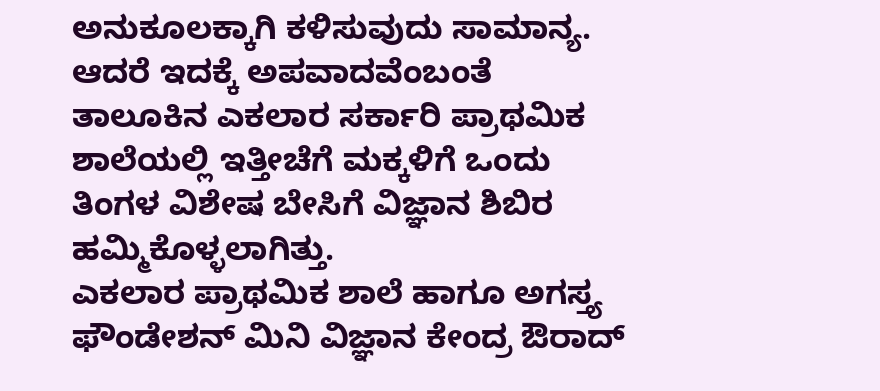ಅನುಕೂಲಕ್ಕಾಗಿ ಕಳಿಸುವುದು ಸಾಮಾನ್ಯ. ಆದರೆ ಇದಕ್ಕೆ ಅಪವಾದವೆಂಬಂತೆ ತಾಲೂಕಿನ ಎಕಲಾರ ಸರ್ಕಾರಿ ಪ್ರಾಥಮಿಕ ಶಾಲೆಯಲ್ಲಿ ಇತ್ತೀಚೆಗೆ ಮಕ್ಕಳಿಗೆ ಒಂದು ತಿಂಗಳ ವಿಶೇಷ ಬೇಸಿಗೆ ವಿಜ್ಞಾನ ಶಿಬಿರ ಹಮ್ಮಿಕೊಳ್ಳಲಾಗಿತ್ತು.
ಎಕಲಾರ ಪ್ರಾಥಮಿಕ ಶಾಲೆ ಹಾಗೂ ಅಗಸ್ತ್ಯ ಫೌಂಡೇಶನ್ ಮಿನಿ ವಿಜ್ಞಾನ ಕೇಂದ್ರ ಔರಾದ್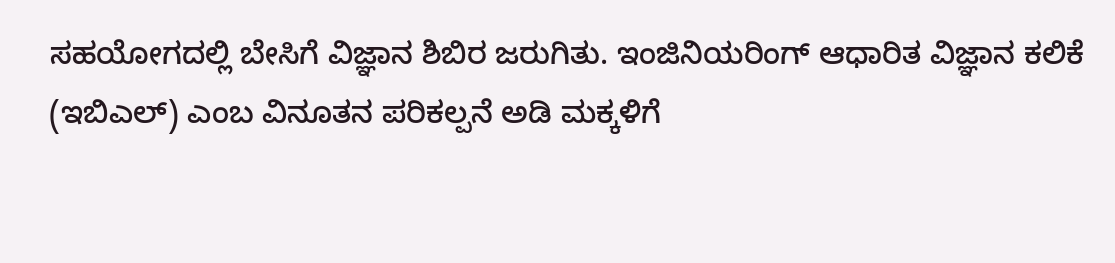ಸಹಯೋಗದಲ್ಲಿ ಬೇಸಿಗೆ ವಿಜ್ಞಾನ ಶಿಬಿರ ಜರುಗಿತು. ಇಂಜಿನಿಯರಿಂಗ್ ಆಧಾರಿತ ವಿಜ್ಞಾನ ಕಲಿಕೆ (ಇಬಿಎಲ್) ಎಂಬ ವಿನೂತನ ಪರಿಕಲ್ಪನೆ ಅಡಿ ಮಕ್ಕಳಿಗೆ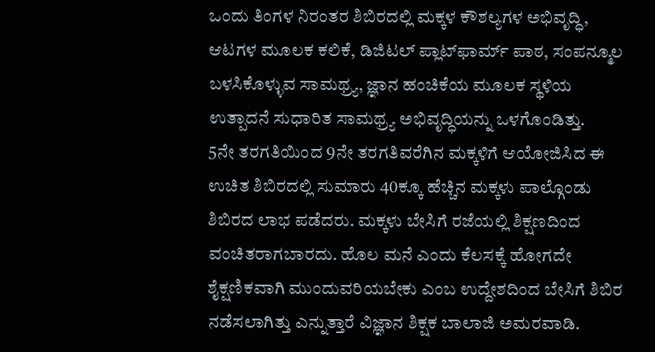ಒಂದು ತಿಂಗಳ ನಿರಂತರ ಶಿಬಿರದಲ್ಲಿ ಮಕ್ಕಳ ಕೌಶಲ್ಯಗಳ ಅಭಿವೃದ್ಧಿ, ಆಟಗಳ ಮೂಲಕ ಕಲಿಕೆ, ಡಿಜಿಟಲ್ ಪ್ಲಾಟ್‍ಫಾರ್ಮ್ ಪಾಠ, ಸಂಪನ್ಮೂಲ ಬಳಸಿಕೊಳ್ಳುವ ಸಾಮಥ್ರ್ಯ, ಜ್ಞಾನ ಹಂಚಿಕೆಯ ಮೂಲಕ ಸ್ಥಳಿಯ ಉತ್ಪಾದನೆ ಸುಧಾರಿತ ಸಾಮಥ್ರ್ಯ ಅಭಿವೃದ್ಧಿಯನ್ನು ಒಳಗೊಂಡಿತ್ತು.
5ನೇ ತರಗತಿಯಿಂದ 9ನೇ ತರಗತಿವರೆಗಿನ ಮಕ್ಕಳಿಗೆ ಆಯೋಜಿಸಿದ ಈ ಉಚಿತ ಶಿಬಿರದಲ್ಲಿ ಸುಮಾರು 40ಕ್ಕೂ ಹೆಚ್ಚಿನ ಮಕ್ಕಳು ಪಾಲ್ಗೊಂಡು ಶಿಬಿರದ ಲಾಭ ಪಡೆದರು. ಮಕ್ಕಳು ಬೇಸಿಗೆ ರಜೆಯಲ್ಲಿ ಶಿಕ್ಷಣದಿಂದ ವಂಚಿತರಾಗಬಾರದು. ಹೊಲ ಮನೆ ಎಂದು ಕೆಲಸಕ್ಕೆ ಹೋಗದೇ ಶೈಕ್ಷಣಿಕವಾಗಿ ಮುಂದುವರಿಯಬೇಕು ಎಂಬ ಉದ್ದೇಶದಿಂದ ಬೇಸಿಗೆ ಶಿಬಿರ ನಡೆಸಲಾಗಿತ್ತು ಎನ್ನುತ್ತಾರೆ ವಿಜ್ಞಾನ ಶಿಕ್ಷಕ ಬಾಲಾಜಿ ಅಮರವಾಡಿ.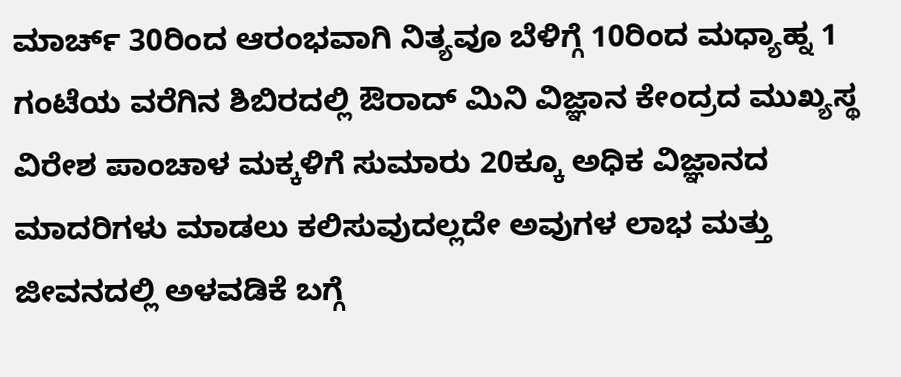ಮಾರ್ಚ್ 30ರಿಂದ ಆರಂಭವಾಗಿ ನಿತ್ಯವೂ ಬೆಳಿಗ್ಗೆ 10ರಿಂದ ಮಧ್ಯಾಹ್ನ 1 ಗಂಟೆಯ ವರೆಗಿನ ಶಿಬಿರದಲ್ಲಿ ಔರಾದ್ ಮಿನಿ ವಿಜ್ಞಾನ ಕೇಂದ್ರದ ಮುಖ್ಯಸ್ಥ ವಿರೇಶ ಪಾಂಚಾಳ ಮಕ್ಕಳಿಗೆ ಸುಮಾರು 20ಕ್ಕೂ ಅಧಿಕ ವಿಜ್ಞಾನದ ಮಾದರಿಗಳು ಮಾಡಲು ಕಲಿಸುವುದಲ್ಲದೇ ಅವುಗಳ ಲಾಭ ಮತ್ತು ಜೀವನದಲ್ಲಿ ಅಳವಡಿಕೆ ಬಗ್ಗೆ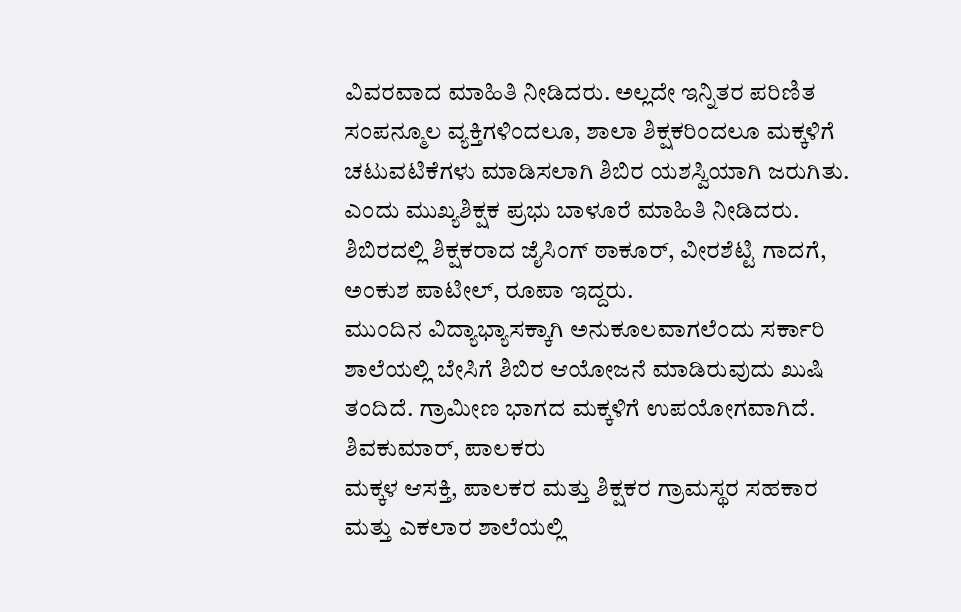ವಿವರವಾದ ಮಾಹಿತಿ ನೀಡಿದರು. ಅಲ್ಲದೇ ಇನ್ನಿತರ ಪರಿಣಿತ ಸಂಪನ್ಮೂಲ ವ್ಯಕ್ತಿಗಳಿಂದಲೂ, ಶಾಲಾ ಶಿಕ್ಷಕರಿಂದಲೂ ಮಕ್ಕಳಿಗೆ ಚಟುವಟಿಕೆಗಳು ಮಾಡಿಸಲಾಗಿ ಶಿಬಿರ ಯಶಸ್ವಿಯಾಗಿ ಜರುಗಿತು. ಎಂದು ಮುಖ್ಯಶಿಕ್ಷಕ ಪ್ರಭು ಬಾಳೂರೆ ಮಾಹಿತಿ ನೀಡಿದರು.
ಶಿಬಿರದಲ್ಲಿ ಶಿಕ್ಷಕರಾದ ಜೈಸಿಂಗ್ ಠಾಕೂರ್, ವೀರಶೆಟ್ಟಿ ಗಾದಗೆ, ಅಂಕುಶ ಪಾಟೀಲ್, ರೂಪಾ ಇದ್ದರು.
ಮುಂದಿನ ವಿದ್ಯಾಭ್ಯಾಸಕ್ಕಾಗಿ ಅನುಕೂಲವಾಗಲೆಂದು ಸರ್ಕಾರಿ ಶಾಲೆಯಲ್ಲಿ ಬೇಸಿಗೆ ಶಿಬಿರ ಆಯೋಜನೆ ಮಾಡಿರುವುದು ಖುಷಿ ತಂದಿದೆ. ಗ್ರಾಮೀಣ ಭಾಗದ ಮಕ್ಕಳಿಗೆ ಉಪಯೋಗವಾಗಿದೆ.
ಶಿವಕುಮಾರ್, ಪಾಲಕರು
ಮಕ್ಕಳ ಆಸಕ್ತಿ, ಪಾಲಕರ ಮತ್ತು ಶಿಕ್ಷಕರ ಗ್ರಾಮಸ್ಥರ ಸಹಕಾರ ಮತ್ತು ಎಕಲಾರ ಶಾಲೆಯಲ್ಲಿ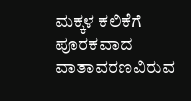ಮಕ್ಕಳ ಕಲಿಕೆಗೆ ಪೂರಕವಾದ ವಾತಾವರಣವಿರುವ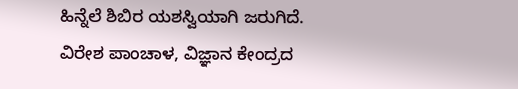ಹಿನ್ನೆಲೆ ಶಿಬಿರ ಯಶಸ್ವಿಯಾಗಿ ಜರುಗಿದೆ.
ವಿರೇಶ ಪಾಂಚಾಳ, ವಿಜ್ಞಾನ ಕೇಂದ್ರದ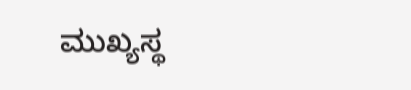ಮುಖ್ಯಸ್ಥ